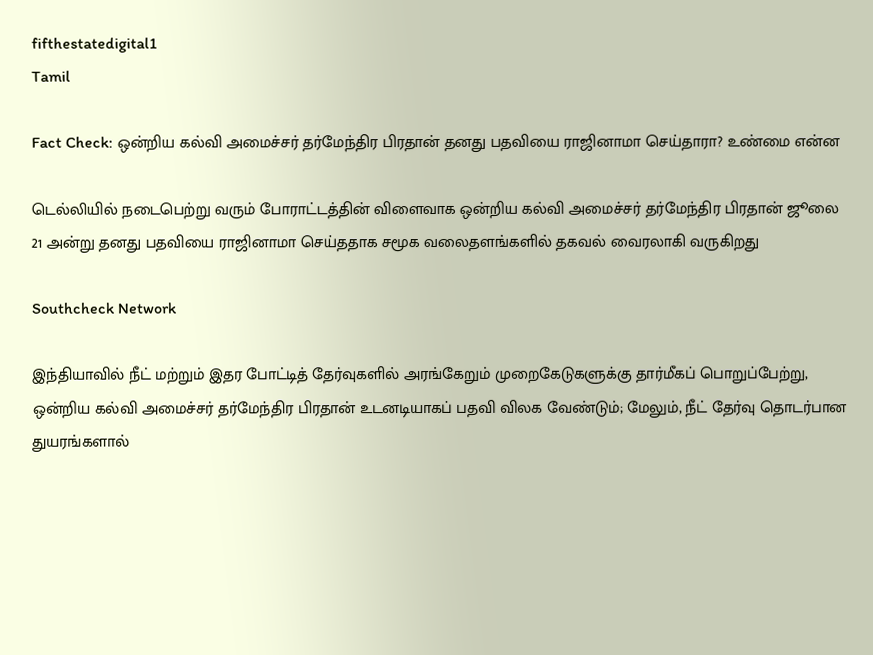fifthestatedigital1
Tamil

Fact Check: ஒன்றிய கல்வி அமைச்சர் தர்மேந்திர பிரதான் தனது பதவியை ராஜினாமா செய்தாரா? உண்மை என்ன

டெல்லியில் நடைபெற்று வரும் போராட்டத்தின் விளைவாக ஒன்றிய கல்வி அமைச்சர் தர்மேந்திர பிரதான் ஜூலை 21 அன்று தனது பதவியை ராஜினாமா செய்ததாக சமூக வலைதளங்களில் தகவல் வைரலாகி வருகிறது

Southcheck Network

இந்தியாவில் நீட் மற்றும் இதர போட்டித் தேர்வுகளில் அரங்கேறும் முறைகேடுகளுக்கு தார்மீகப் பொறுப்பேற்று, ஒன்றிய கல்வி அமைச்சர் தர்மேந்திர பிரதான் உடனடியாகப் பதவி விலக வேண்டும்; மேலும், நீட் தேர்வு தொடர்பான துயரங்களால்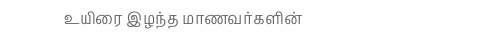உயிரை இழந்த மாணவர்களின்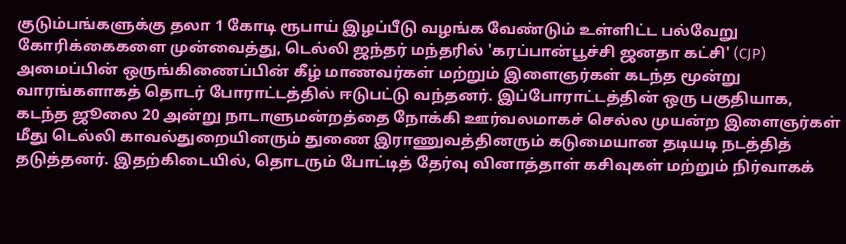குடும்பங்களுக்கு தலா 1 கோடி ரூபாய் இழப்பீடு வழங்க வேண்டும் உள்ளிட்ட பல்வேறு கோரிக்கைகளை முன்வைத்து, டெல்லி ஜந்தர் மந்தரில் 'கரப்பான்பூச்சி ஜனதா கட்சி' (CJP) அமைப்பின் ஒருங்கிணைப்பின் கீழ் மாணவர்கள் மற்றும் இளைஞர்கள் கடந்த மூன்று வாரங்களாகத் தொடர் போராட்டத்தில் ஈடுபட்டு வந்தனர். இப்போராட்டத்தின் ஒரு பகுதியாக, கடந்த ஜூலை 20 அன்று நாடாளுமன்றத்தை நோக்கி ஊர்வலமாகச் செல்ல முயன்ற இளைஞர்கள் மீது டெல்லி காவல்துறையினரும் துணை இராணுவத்தினரும் கடுமையான தடியடி நடத்தித் தடுத்தனர். இதற்கிடையில், தொடரும் போட்டித் தேர்வு வினாத்தாள் கசிவுகள் மற்றும் நிர்வாகக்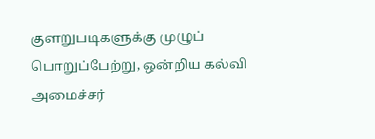குளறுபடிகளுக்கு முழுப் பொறுப்பேற்று, ஒன்றிய கல்வி அமைச்சர்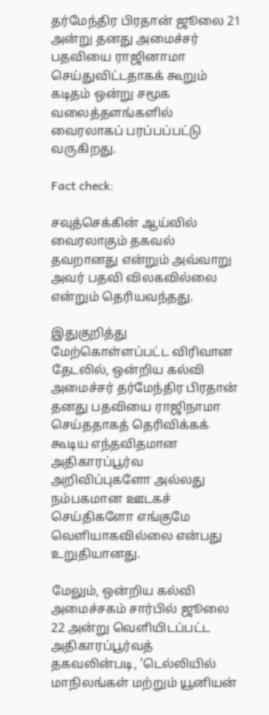தர்மேந்திர பிரதான் ஜூலை 21 அன்று தனது அமைச்சர் பதவியை ராஜினாமா செய்துவிட்டதாகக் கூறும் கடிதம் ஒன்று சமூக வலைத்தளங்களில் வைரலாகப் பரப்பப்பட்டு வருகிறது.

Fact check:

சவுத்செக்கின் ஆய்வில் வைரலாகும் தகவல் தவறானது என்றும் அவ்வாறு அவர் பதவி விலகவில்லை என்றும் தெரியவந்தது.

இதுகுறித்து மேற்கொள்ளப்பட்ட விரிவான தேடலில், ஒன்றிய கல்வி அமைச்சர் தர்மேந்திர பிரதான் தனது பதவியை ராஜிநாமா செய்ததாகத் தெரிவிக்கக் கூடிய எந்தவிதமான அதிகாரப்பூர்வ அறிவிப்புகளோ அல்லது நம்பகமான ஊடகச் செய்திகளோ எங்குமே வெளியாகவில்லை என்பது உறுதியானது.

மேலும், ஒன்றிய கல்வி அமைச்சகம் சார்பில் ஜூலை 22 அன்று வெளியிடப்பட்ட அதிகாரப்பூர்வத் தகவலின்படி, 'டெல்லியில் மாநிலங்கள் மற்றும் யூனியன்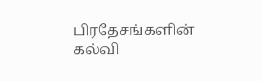பிரதேசங்களின் கல்வி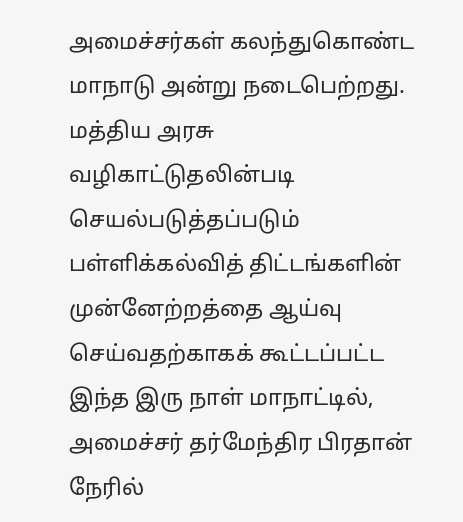அமைச்சர்கள் கலந்துகொண்ட மாநாடு அன்று நடைபெற்றது. மத்திய அரசு வழிகாட்டுதலின்படி செயல்படுத்தப்படும் பள்ளிக்கல்வித் திட்டங்களின் முன்னேற்றத்தை ஆய்வு செய்வதற்காகக் கூட்டப்பட்ட இந்த இரு நாள் மாநாட்டில், அமைச்சர் தர்மேந்திர பிரதான் நேரில்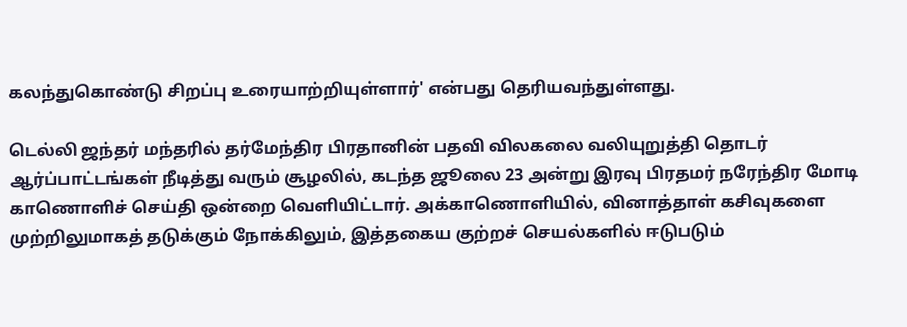கலந்துகொண்டு சிறப்பு உரையாற்றியுள்ளார்' என்பது தெரியவந்துள்ளது.

டெல்லி ஜந்தர் மந்தரில் தர்மேந்திர பிரதானின் பதவி விலகலை வலியுறுத்தி தொடர் ஆர்ப்பாட்டங்கள் நீடித்து வரும் சூழலில், கடந்த ஜூலை 23 அன்று இரவு பிரதமர் நரேந்திர மோடி காணொளிச் செய்தி ஒன்றை வெளியிட்டார். அக்காணொளியில், வினாத்தாள் கசிவுகளை முற்றிலுமாகத் தடுக்கும் நோக்கிலும், இத்தகைய குற்றச் செயல்களில் ஈடுபடும்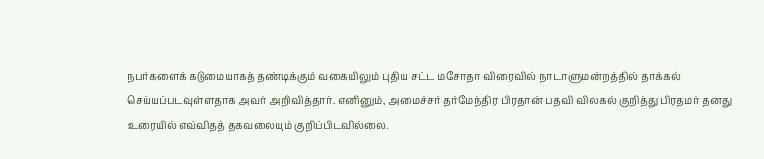நபர்களைக் கடுமையாகத் தண்டிக்கும் வகையிலும் புதிய சட்ட மசோதா விரைவில் நாடாளுமன்றத்தில் தாக்கல் செய்யப்படவுள்ளதாக அவர் அறிவித்தார். எனினும், அமைச்சர் தர்மேந்திர பிரதான் பதவி விலகல் குறித்து பிரதமர் தனது உரையில் எவ்விதத் தகவலையும் குறிப்பிடவில்லை.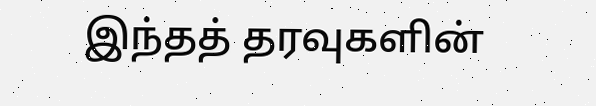இந்தத் தரவுகளின்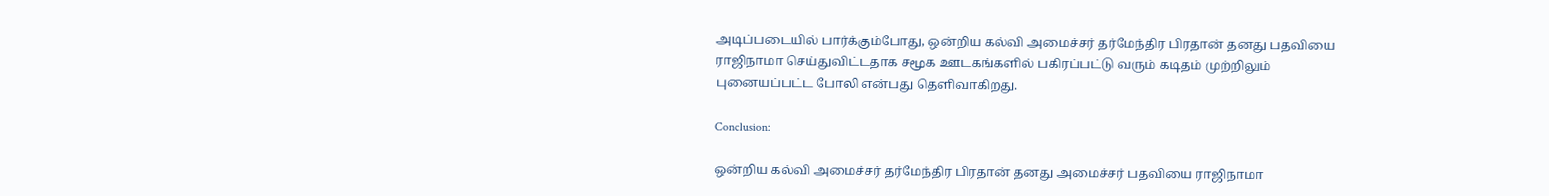அடிப்படையில் பார்க்கும்போது, ஒன்றிய கல்வி அமைச்சர் தர்மேந்திர பிரதான் தனது பதவியை ராஜிநாமா செய்துவிட்டதாக சமூக ஊடகங்களில் பகிரப்பட்டு வரும் கடிதம் முற்றிலும் புனையப்பட்ட போலி என்பது தெளிவாகிறது.

Conclusion:

ஒன்றிய கல்வி அமைச்சர் தர்மேந்திர பிரதான் தனது அமைச்சர் பதவியை ராஜிநாமா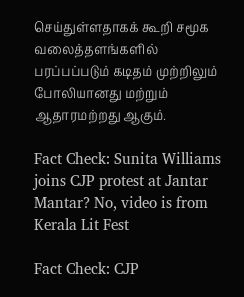செய்துள்ளதாகக் கூறி சமூக வலைத்தளங்களில் பரப்பப்படும் கடிதம் முற்றிலும் போலியானது மற்றும் ஆதாரமற்றது ஆகும்.

Fact Check: Sunita Williams joins CJP protest at Jantar Mantar? No, video is from Kerala Lit Fest

Fact Check: CJP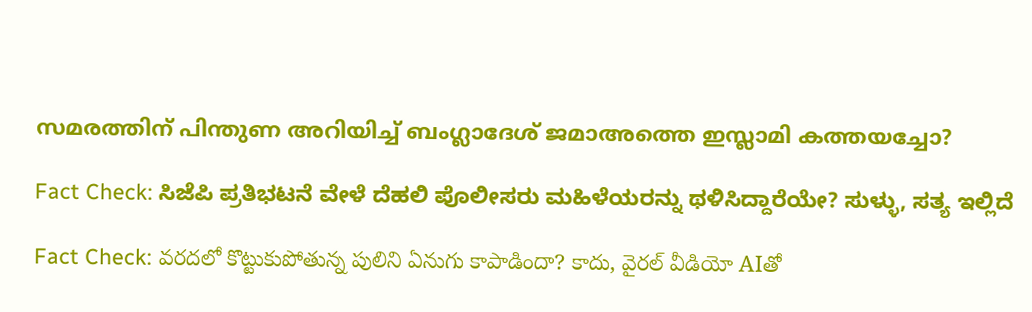സമരത്തിന് പിന്തുണ അറിയിച്ച് ബംഗ്ലാദേശ് ജമാഅത്തെ ഇസ്ലാമി കത്തയച്ചോ?

Fact Check: ಸಿಜೆಪಿ ಪ್ರತಿಭಟನೆ ವೇಳೆ ದೆಹಲಿ ಪೊಲೀಸರು ಮಹಿಳೆಯರನ್ನು ಥಳಿಸಿದ್ದಾರೆಯೇ? ಸುಳ್ಳು, ಸತ್ಯ ಇಲ್ಲಿದೆ

Fact Check: వరదలో కొట్టుకుపోతున్న పులిని ఏనుగు కాపాడిందా? కాదు, వైరల్ వీడియో AIతో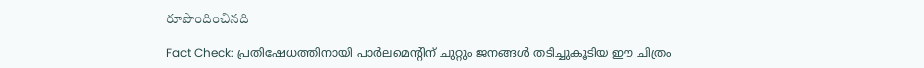రూపొందించినది

Fact Check: പ്രതിഷേധത്തിനായി പാര്‍ലമെന്റിന് ചുറ്റും ജനങ്ങള്‍ തടിച്ചുകൂടിയ ഈ ചിത്രം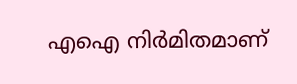എഐ നിര്‍മിതമാണ്